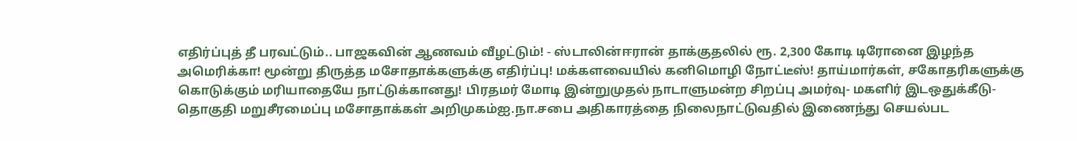எதிர்ப்புத் தீ பரவட்டும்.. பாஜகவின் ஆணவம் வீழட்டும்! - ஸ்டாலின்ஈரான் தாக்குதலில் ரூ. 2,300 கோடி டிரோனை இழந்த அமெரிக்கா! மூன்று திருத்த மசோதாக்களுக்கு எதிர்ப்பு! மக்களவையில் கனிமொழி நோட்டீஸ்! தாய்மார்கள், சகோதரிகளுக்கு கொடுக்கும் மரியாதையே நாட்டுக்கானது! பிரதமர் மோடி இன்றுமுதல் நாடாளுமன்ற சிறப்பு அமர்வு- மகளிர் இடஒதுக்கீடு-தொகுதி மறுசீரமைப்பு மசோதாக்கள் அறிமுகம்ஐ.நா.சபை அதிகாரத்தை நிலைநாட்டுவதில் இணைந்து செயல்பட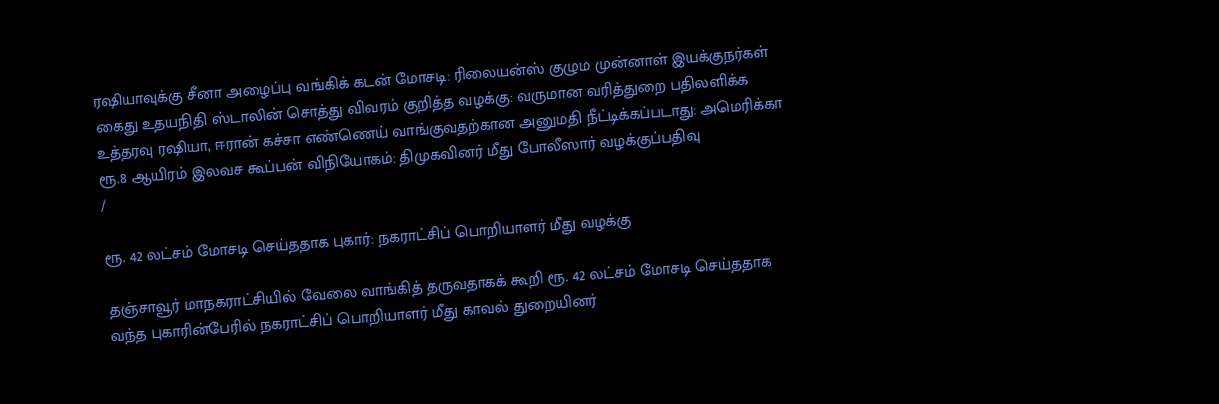ரஷியாவுக்கு சீனா அழைப்பு வங்கிக் கடன் மோசடி: ரிலையன்ஸ் குழும முன்னாள் இயக்குநர்கள் கைது உதயநிதி ஸ்டாலின் சொத்து விவரம் குறித்த வழக்கு: வருமான வரித்துறை பதிலளிக்க உத்தரவு ரஷியா, ஈரான் கச்சா எண்ணெய் வாங்குவதற்கான அனுமதி நீட்டிக்கப்படாது: அமெரிக்கா ரூ.8 ஆயிரம் இலவச கூப்பன் விநியோகம்: திமுகவினர் மீது போலீஸார் வழக்குப்பதிவு
/

ரூ. 42 லட்சம் மோசடி செய்ததாக புகார்: நகராட்சிப் பொறியாளர் மீது வழக்கு

தஞ்சாவூர் மாநகராட்சியில் வேலை வாங்கித் தருவதாகக் கூறி ரூ. 42 லட்சம் மோசடி செய்ததாக வந்த புகாரின்பேரில் நகராட்சிப் பொறியாளர் மீது காவல் துறையினர்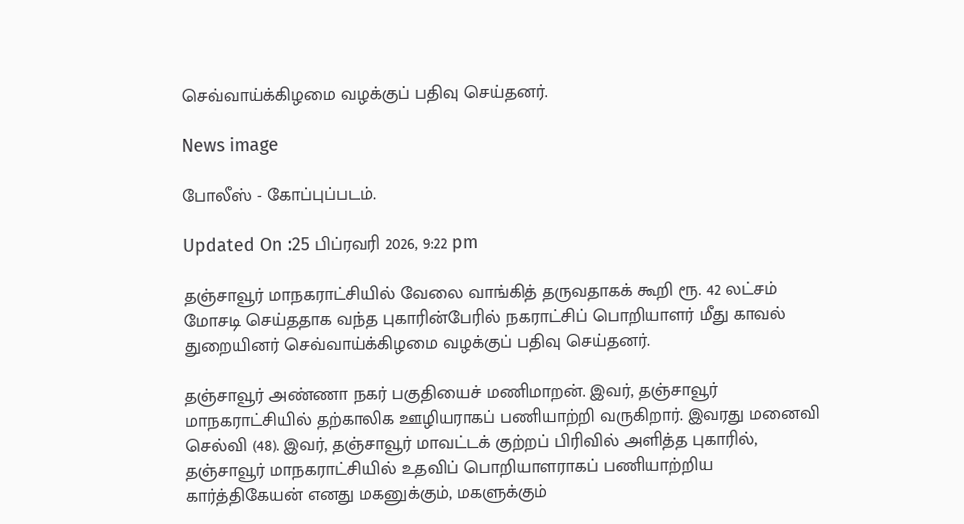செவ்வாய்க்கிழமை வழக்குப் பதிவு செய்தனர்.

News image

போலீஸ் - கோப்புப்படம்.

Updated On :25 பிப்ரவரி 2026, 9:22 pm

தஞ்சாவூர் மாநகராட்சியில் வேலை வாங்கித் தருவதாகக் கூறி ரூ. 42 லட்சம் மோசடி செய்ததாக வந்த புகாரின்பேரில் நகராட்சிப் பொறியாளர் மீது காவல் துறையினர் செவ்வாய்க்கிழமை வழக்குப் பதிவு செய்தனர்.

தஞ்சாவூர் அண்ணா நகர் பகுதியைச் மணிமாறன். இவர், தஞ்சாவூர் மாநகராட்சியில் தற்காலிக ஊழியராகப் பணியாற்றி வருகிறார். இவரது மனைவி செல்வி (48). இவர், தஞ்சாவூர் மாவட்டக் குற்றப் பிரிவில் அளித்த புகாரில், தஞ்சாவூர் மாநகராட்சியில் உதவிப் பொறியாளராகப் பணியாற்றிய கார்த்திகேயன் எனது மகனுக்கும், மகளுக்கும்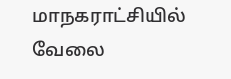மாநகராட்சியில் வேலை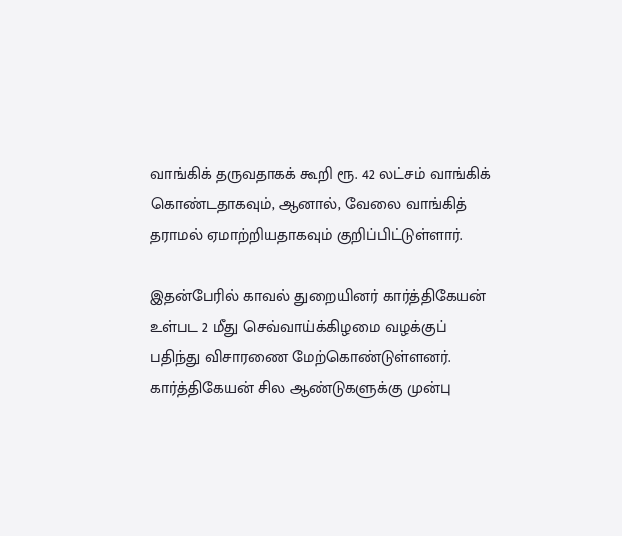வாங்கிக் தருவதாகக் கூறி ரூ. 42 லட்சம் வாங்கிக் கொண்டதாகவும், ஆனால், வேலை வாங்கித் தராமல் ஏமாற்றியதாகவும் குறிப்பிட்டுள்ளார்.

இதன்பேரில் காவல் துறையினர் கார்த்திகேயன் உள்பட 2 மீது செவ்வாய்க்கிழமை வழக்குப் பதிந்து விசாரணை மேற்கொண்டுள்ளனர். கார்த்திகேயன் சில ஆண்டுகளுக்கு முன்பு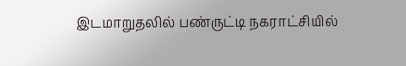இடமாறுதலில் பண்ருட்டி நகராட்சியில்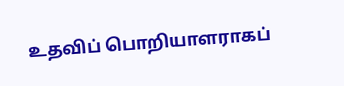உதவிப் பொறியாளராகப்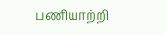பணியாற்றி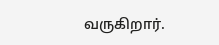வருகிறார்.